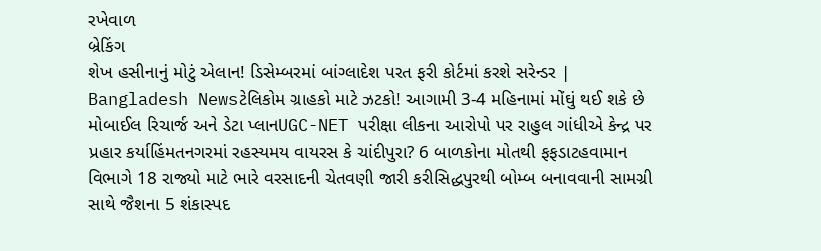રખેવાળ
બ્રેકિંગ
શેખ હસીનાનું મોટું એલાન! ડિસેમ્બરમાં બાંગ્લાદેશ પરત ફરી કોર્ટમાં કરશે સરેન્ડર | Bangladesh Newsટેલિકોમ ગ્રાહકો માટે ઝટકો! આગામી 3-4 મહિનામાં મોંઘું થઈ શકે છે મોબાઈલ રિચાર્જ અને ડેટા પ્લાનUGC-NET પરીક્ષા લીકના આરોપો પર રાહુલ ગાંધીએ કેન્દ્ર પર પ્રહાર કર્યાહિંમતનગરમાં રહસ્યમય વાયરસ કે ચાંદીપુરા? 6 બાળકોના મોતથી ફફડાટહવામાન વિભાગે 18 રાજ્યો માટે ભારે વરસાદની ચેતવણી જારી કરીસિદ્ધપુરથી બોમ્બ બનાવવાની સામગ્રી સાથે જૈશના 5 શંકાસ્પદ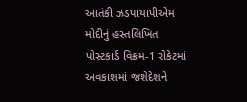આતંકી ઝડપાયાપીએમ મોદીનું હસ્તલિખિત પોસ્ટકાર્ડ વિક્રમ-1 રોકેટમાં અવકાશમાં જશેદેશને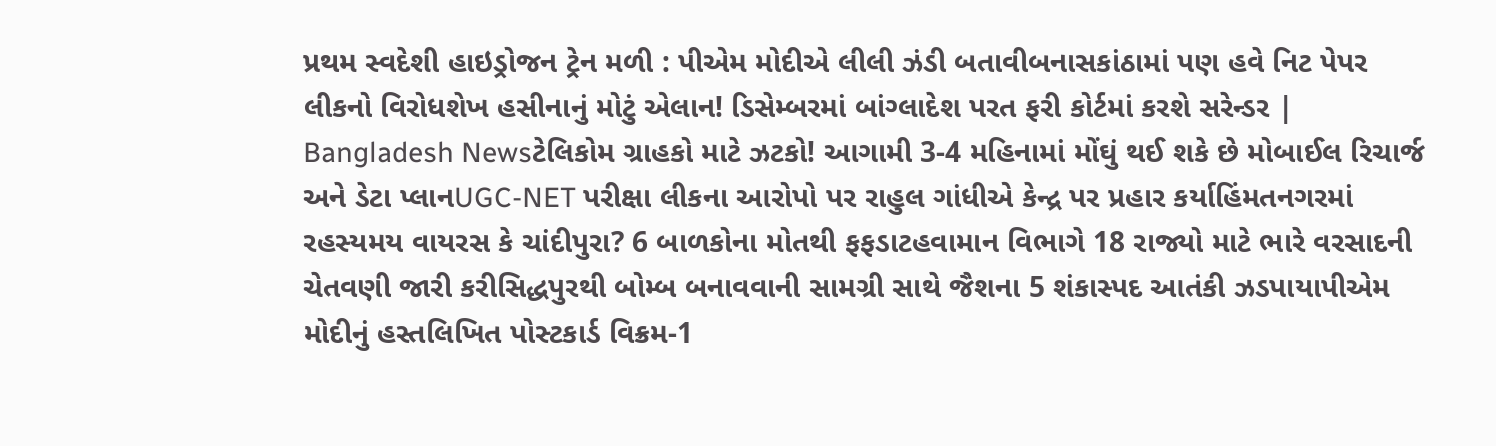પ્રથમ સ્વદેશી હાઇડ્રોજન ટ્રેન મળી : પીએમ મોદીએ લીલી ઝંડી બતાવીબનાસકાંઠામાં પણ હવે નિટ પેપર લીકનો વિરોધશેખ હસીનાનું મોટું એલાન! ડિસેમ્બરમાં બાંગ્લાદેશ પરત ફરી કોર્ટમાં કરશે સરેન્ડર | Bangladesh Newsટેલિકોમ ગ્રાહકો માટે ઝટકો! આગામી 3-4 મહિનામાં મોંઘું થઈ શકે છે મોબાઈલ રિચાર્જ અને ડેટા પ્લાનUGC-NET પરીક્ષા લીકના આરોપો પર રાહુલ ગાંધીએ કેન્દ્ર પર પ્રહાર કર્યાહિંમતનગરમાં રહસ્યમય વાયરસ કે ચાંદીપુરા? 6 બાળકોના મોતથી ફફડાટહવામાન વિભાગે 18 રાજ્યો માટે ભારે વરસાદની ચેતવણી જારી કરીસિદ્ધપુરથી બોમ્બ બનાવવાની સામગ્રી સાથે જૈશના 5 શંકાસ્પદ આતંકી ઝડપાયાપીએમ મોદીનું હસ્તલિખિત પોસ્ટકાર્ડ વિક્રમ-1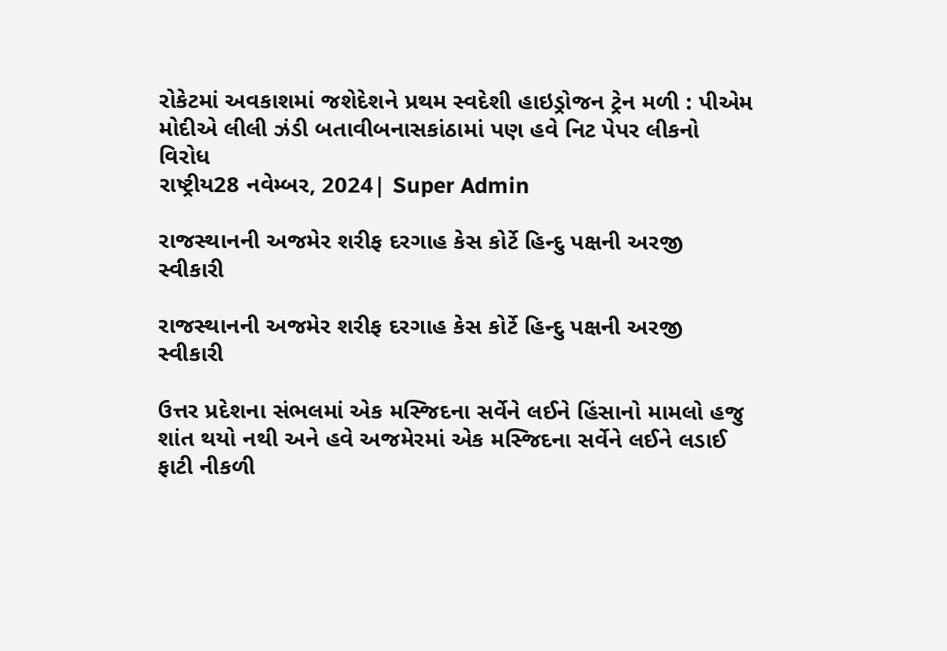રોકેટમાં અવકાશમાં જશેદેશને પ્રથમ સ્વદેશી હાઇડ્રોજન ટ્રેન મળી : પીએમ મોદીએ લીલી ઝંડી બતાવીબનાસકાંઠામાં પણ હવે નિટ પેપર લીકનો વિરોધ
રાષ્ટ્રીય28 નવેમ્બર, 2024| Super Admin

રાજસ્થાનની અજમેર શરીફ દરગાહ કેસ કોર્ટે હિન્દુ પક્ષની અરજી સ્વીકારી

રાજસ્થાનની અજમેર શરીફ દરગાહ કેસ કોર્ટે હિન્દુ પક્ષની અરજી સ્વીકારી

ઉત્તર પ્રદેશના સંભલમાં એક મસ્જિદના સર્વેને લઈને હિંસાનો મામલો હજુ શાંત થયો નથી અને હવે અજમેરમાં એક મસ્જિદના સર્વેને લઈને લડાઈ ફાટી નીકળી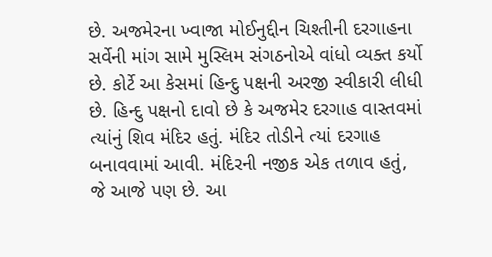છે. અજમેરના ખ્વાજા મોઈનુદ્દીન ચિશ્તીની દરગાહના સર્વેની માંગ સામે મુસ્લિમ સંગઠનોએ વાંધો વ્યક્ત કર્યો છે. કોર્ટે આ કેસમાં હિન્દુ પક્ષની અરજી સ્વીકારી લીધી છે. હિન્દુ પક્ષનો દાવો છે કે અજમેર દરગાહ વાસ્તવમાં ત્યાંનું શિવ મંદિર હતું. મંદિર તોડીને ત્યાં દરગાહ બનાવવામાં આવી. મંદિરની નજીક એક તળાવ હતું, જે આજે પણ છે. આ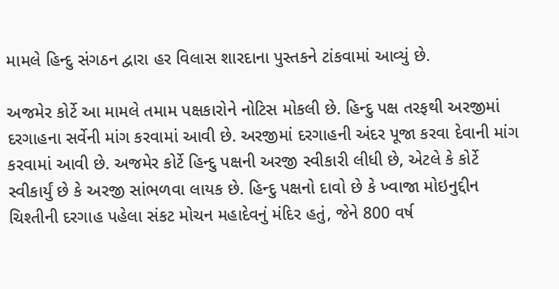મામલે હિન્દુ સંગઠન દ્વારા હર વિલાસ શારદાના પુસ્તકને ટાંકવામાં આવ્યું છે.

અજમેર કોર્ટે આ મામલે તમામ પક્ષકારોને નોટિસ મોકલી છે. હિન્દુ પક્ષ તરફથી અરજીમાં દરગાહના સર્વેની માંગ કરવામાં આવી છે. અરજીમાં દરગાહની અંદર પૂજા કરવા દેવાની માંગ કરવામાં આવી છે. અજમેર કોર્ટે હિન્દુ પક્ષની અરજી સ્વીકારી લીધી છે, એટલે કે કોર્ટે સ્વીકાર્યું છે કે અરજી સાંભળવા લાયક છે. હિન્દુ પક્ષનો દાવો છે કે ખ્વાજા મોઇનુદ્દીન ચિશ્તીની દરગાહ પહેલા સંકટ મોચન મહાદેવનું મંદિર હતું, જેને 800 વર્ષ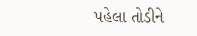પહેલા તોડીને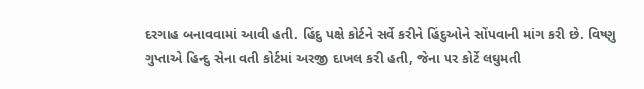દરગાહ બનાવવામાં આવી હતી. હિંદુ પક્ષે કોર્ટને સર્વે કરીને હિંદુઓને સોંપવાની માંગ કરી છે. વિષ્ણુ ગુપ્તાએ હિન્દુ સેના વતી કોર્ટમાં અરજી દાખલ કરી હતી, જેના પર કોર્ટે લઘુમતી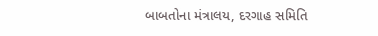બાબતોના મંત્રાલય, દરગાહ સમિતિ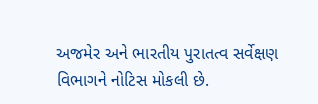અજમેર અને ભારતીય પુરાતત્વ સર્વેક્ષણ વિભાગને નોટિસ મોકલી છે.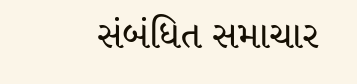સંબંધિત સમાચાર